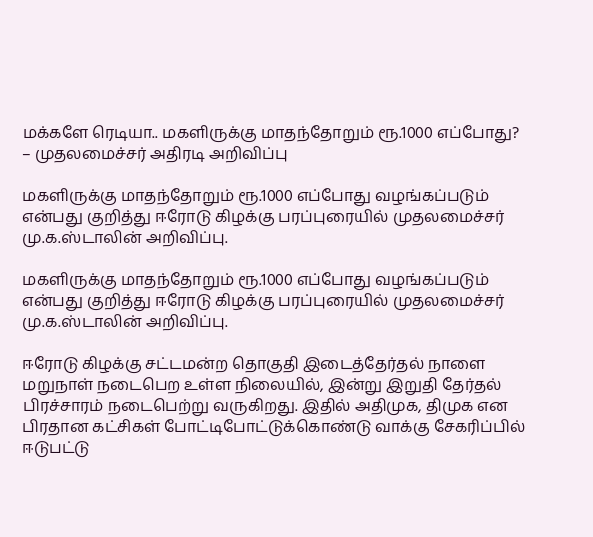மக்களே ரெடியா.. மகளிருக்கு மாதந்தோறும் ரூ.1000 எப்போது? – முதலமைச்சர் அதிரடி அறிவிப்பு

மகளிருக்கு மாதந்தோறும் ரூ.1000 எப்போது வழங்கப்படும் என்பது குறித்து ஈரோடு கிழக்கு பரப்புரையில் முதலமைச்சர் மு.க.ஸ்டாலின் அறிவிப்பு.

மகளிருக்கு மாதந்தோறும் ரூ.1000 எப்போது வழங்கப்படும் என்பது குறித்து ஈரோடு கிழக்கு பரப்புரையில் முதலமைச்சர் மு.க.ஸ்டாலின் அறிவிப்பு.

ஈரோடு கிழக்கு சட்டமன்ற தொகுதி இடைத்தேர்தல் நாளை மறுநாள் நடைபெற உள்ள நிலையில், இன்று இறுதி தேர்தல் பிரச்சாரம் நடைபெற்று வருகிறது. இதில் அதிமுக, திமுக என பிரதான கட்சிகள் போட்டிபோட்டுக்கொண்டு வாக்கு சேகரிப்பில் ஈடுபட்டு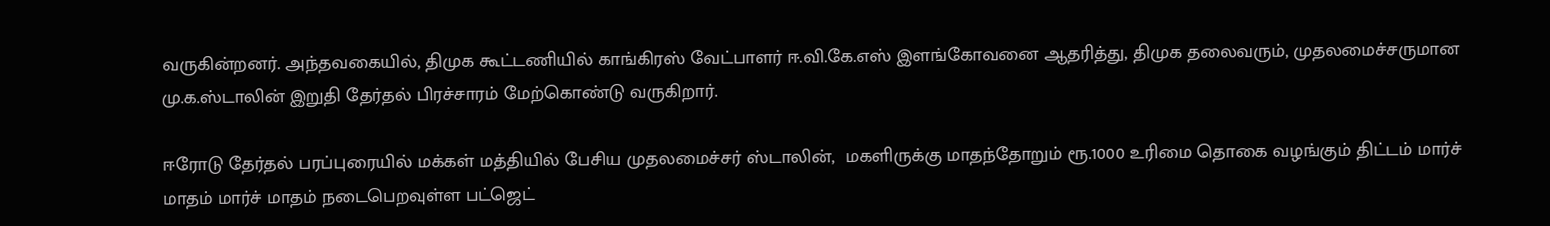வருகின்றனர். அந்தவகையில், திமுக கூட்டணியில் காங்கிரஸ் வேட்பாளர் ஈ.வி.கே.எஸ் இளங்கோவனை ஆதரித்து, திமுக தலைவரும், முதலமைச்சருமான மு.க.ஸ்டாலின் இறுதி தேர்தல் பிரச்சாரம் மேற்கொண்டு வருகிறார்.

ஈரோடு தேர்தல் பரப்புரையில் மக்கள் மத்தியில் பேசிய முதலமைச்சர் ஸ்டாலின்,  மகளிருக்கு மாதந்தோறும் ரூ.1000 உரிமை தொகை வழங்கும் திட்டம் மார்ச் மாதம் மார்ச் மாதம் நடைபெறவுள்ள பட்ஜெட்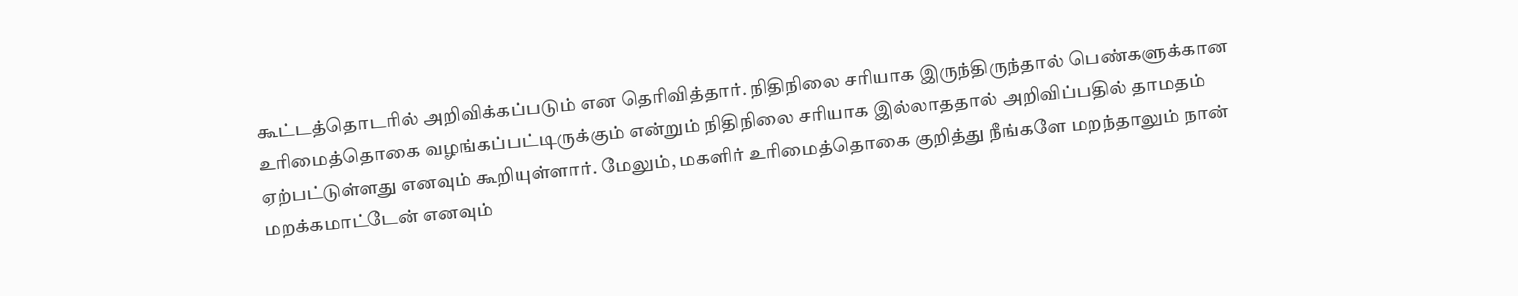கூட்டத்தொடரில் அறிவிக்கப்படும் என தெரிவித்தார். நிதிநிலை சரியாக இருந்திருந்தால் பெண்களுக்கான உரிமைத்தொகை வழங்கப்பட்டிருக்கும் என்றும் நிதிநிலை சரியாக இல்லாததால் அறிவிப்பதில் தாமதம் ஏற்பட்டுள்ளது எனவும் கூறியுள்ளார். மேலும், மகளிர் உரிமைத்தொகை குறித்து நீங்களே மறந்தாலும் நான் மறக்கமாட்டேன் எனவும்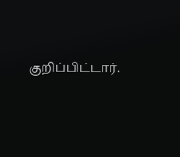குறிப்பிட்டார்.